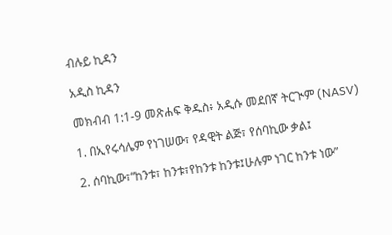ብሉይ ኪዳን

አዲስ ኪዳን

መክብብ 1:1-9 መጽሐፍ ቅዱስ፥ አዲሱ መደበኛ ትርጒም (NASV)

1. በኢየሩሳሌም የነገሠው፣ የዳዊት ልጅ፣ የሰባኪው ቃል፤

2. ሰባኪው፣“ከንቱ፣ ከንቱ፣የከንቱ ከንቱ፤ሁሉም ነገር ከንቱ ነው”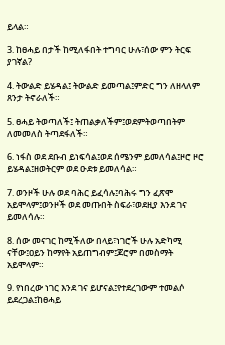ይላል።

3. ከፀሓይ በታች ከሚለፋበት ተግባር ሁሉ፣ሰው ምን ትርፍ ያገኛል?

4. ትውልድ ይሄዳል፤ ትውልድ ይመጣል፤ምድር ግን ለዘላለም ጸንታ ትኖራለች።

5. ፀሓይ ትወጣለች፤ ትጠልቃለችም፤ወደምትወጣበትም ለመመለስ ትጣደፋለች።

6. ነፋስ ወደ ደቡብ ይነፍሳል፤ወደ ሰሜንም ይመለሳል፤ዞሮ ዞሮ ይሄዳል፤ዘወትርም ወደ ዑደቱ ይመለሳል።

7. ወንዞች ሁሉ ወደ ባሕር ይፈሳሉ፤ባሕሩ ግን ፈጽሞ አይሞላም፤ወንዞች ወደ መጡበት ስፍራ፣ወደዚያ እንደ ገና ይመለሳሉ።

8. ሰው መናገር ከሚችለው በላይ፣ነገሮች ሁሉ አድካሚ ናቸው፤ዐይን ከማየት አይጠግብም፤ጆሮም በመስማት አይሞላም።

9. የነበረው ነገር እንደ ገና ይሆናል፤የተደረገውም ተመልሶ ይደረጋል፤ከፀሓይ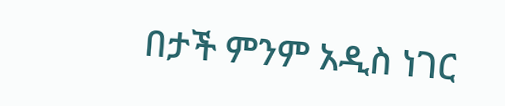በታች ምንም አዲስ ነገር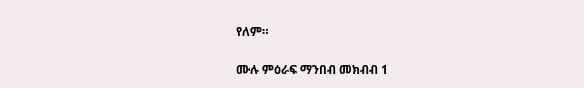የለም።

ሙሉ ምዕራፍ ማንበብ መክብብ 1